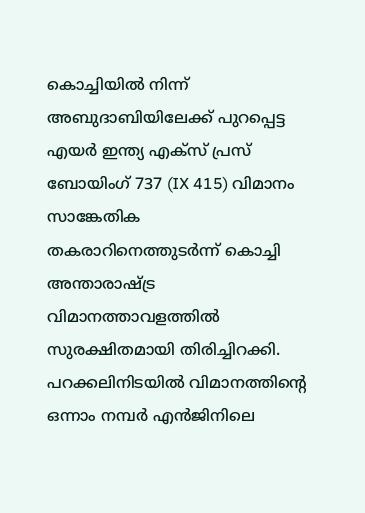കൊച്ചിയിൽ നിന്ന് അബുദാബിയിലേക്ക് പുറപ്പെട്ട എയർ ഇന്ത്യ എക്സ് പ്രസ് ബോയിംഗ് 737 (IX 415) വിമാനം സാങ്കേതിക തകരാറിനെത്തുടർന്ന് കൊച്ചി അന്താരാഷ്ട്ര വിമാനത്താവളത്തിൽ സുരക്ഷിതമായി തിരിച്ചിറക്കി. പറക്കലിനിടയിൽ വിമാനത്തിന്റെ ഒന്നാം നമ്പർ എൻജിനിലെ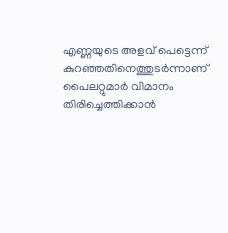എണ്ണയുടെ അളവ് പെട്ടെന്ന് കുറഞ്ഞതിനെത്തുടർന്നാണ് പൈലറ്റുമാർ വിമാനം തിരിച്ചെത്തിക്കാൻ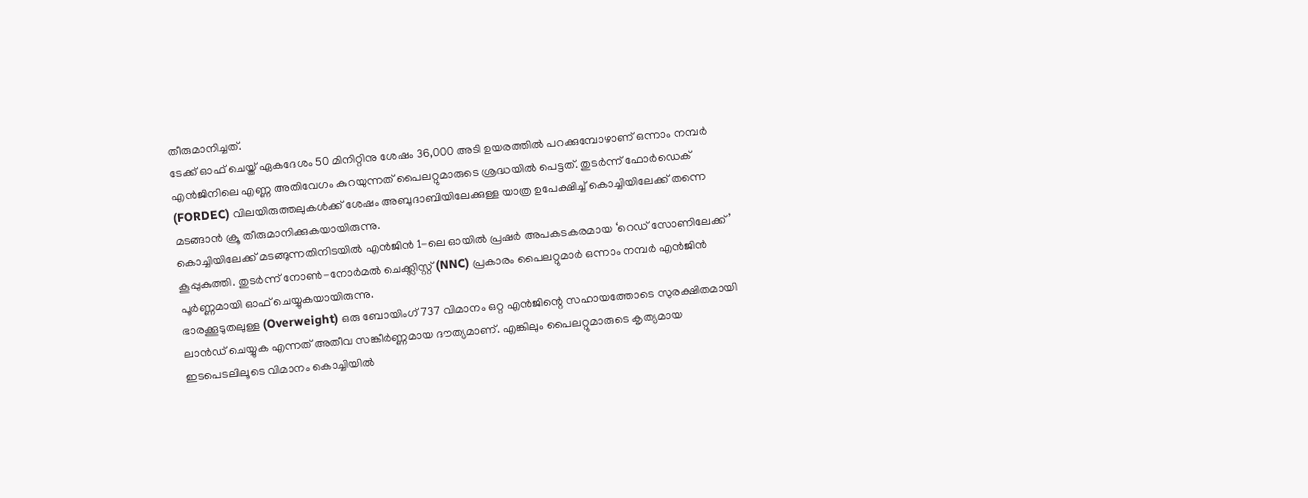തീരുമാനിച്ചത്.
ടേക്ക് ഓഫ് ചെയ്ത് ഏകദേശം 50 മിനിറ്റിനു ശേഷം 36,000 അടി ഉയരത്തിൽ പറക്കുമ്പോഴാണ് ഒന്നാം നമ്പർ എൻജിനിലെ എണ്ണ അതിവേഗം കുറയുന്നത് പൈലറ്റുമാരുടെ ശ്രദ്ധയിൽ പെട്ടത്. തുടർന്ന് ഫോർഡെക് (FORDEC) വിലയിരുത്തലുകൾക്ക് ശേഷം അബുദാബിയിലേക്കുള്ള യാത്ര ഉപേക്ഷിച്ച് കൊച്ചിയിലേക്ക് തന്നെ മടങ്ങാൻ ക്രൂ തീരുമാനിക്കുകയായിരുന്നു.
കൊച്ചിയിലേക്ക് മടങ്ങുന്നതിനിടയിൽ എൻജിൻ 1-ലെ ഓയിൽ പ്രഷർ അപകടകരമായ ‘റെഡ് സോണിലേക്ക്’ കൂപ്പുകുത്തി. തുടർന്ന് നോൺ-നോർമൽ ചെക്ക്ലിസ്റ്റ് (NNC) പ്രകാരം പൈലറ്റുമാർ ഒന്നാം നമ്പർ എൻജിൻ പൂർണ്ണമായി ഓഫ് ചെയ്യുകയായിരുന്നു.
ഭാരക്കൂടുതലുള്ള (Overweight) ഒരു ബോയിംഗ് 737 വിമാനം ഒറ്റ എൻജിന്റെ സഹായത്തോടെ സുരക്ഷിതമായി ലാൻഡ് ചെയ്യുക എന്നത് അതീവ സങ്കീർണ്ണമായ ദൗത്യമാണ്. എങ്കിലും പൈലറ്റുമാരുടെ കൃത്യമായ ഇടപെടലിലൂടെ വിമാനം കൊച്ചിയിൽ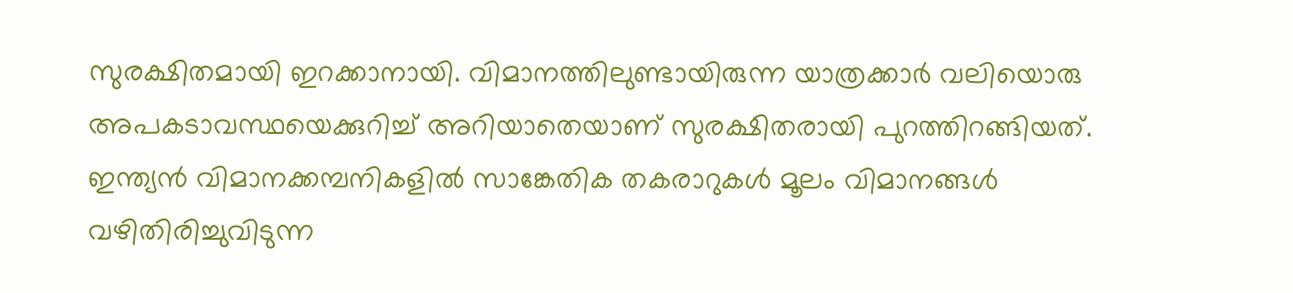സുരക്ഷിതമായി ഇറക്കാനായി. വിമാനത്തിലുണ്ടായിരുന്ന യാത്രക്കാർ വലിയൊരു അപകടാവസ്ഥയെക്കുറിച്ച് അറിയാതെയാണ് സുരക്ഷിതരായി പുറത്തിറങ്ങിയത്.
ഇന്ത്യൻ വിമാനക്കമ്പനികളിൽ സാങ്കേതിക തകരാറുകൾ മൂലം വിമാനങ്ങൾ വഴിതിരിച്ചുവിടുന്ന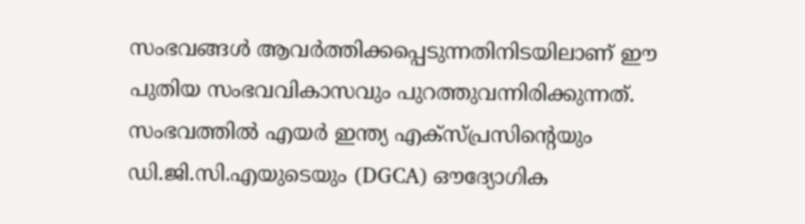സംഭവങ്ങൾ ആവർത്തിക്കപ്പെടുന്നതിനിടയിലാണ് ഈ പുതിയ സംഭവവികാസവും പുറത്തുവന്നിരിക്കുന്നത്. സംഭവത്തിൽ എയർ ഇന്ത്യ എക്സ്പ്രസിന്റെയും ഡി.ജി.സി.എയുടെയും (DGCA) ഔദ്യോഗിക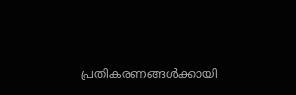പ്രതികരണങ്ങൾക്കായി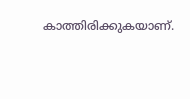കാത്തിരിക്കുകയാണ്.